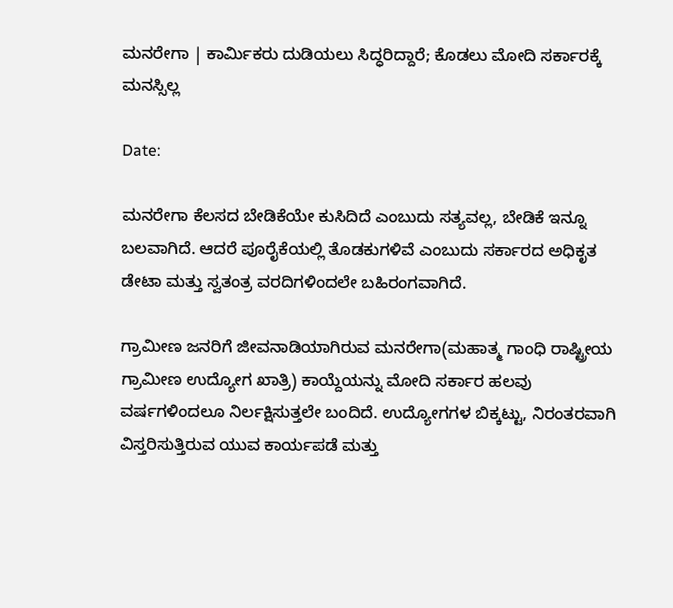ಮನರೇಗಾ | ಕಾರ್ಮಿಕರು ದುಡಿಯಲು ಸಿದ್ಧರಿದ್ದಾರೆ; ಕೊಡಲು ಮೋದಿ ಸರ್ಕಾರಕ್ಕೆ ಮನಸ್ಸಿಲ್ಲ

Date:

ಮನರೇಗಾ ಕೆಲಸದ ಬೇಡಿಕೆಯೇ ಕುಸಿದಿದೆ ಎಂಬುದು ಸತ್ಯವಲ್ಲ, ಬೇಡಿಕೆ ಇನ್ನೂ ಬಲವಾಗಿದೆ. ಆದರೆ ಪೂರೈಕೆಯಲ್ಲಿ ತೊಡಕುಗಳಿವೆ ಎಂಬುದು ಸರ್ಕಾರದ ಅಧಿಕೃತ ಡೇಟಾ ಮತ್ತು ಸ್ವತಂತ್ರ ವರದಿಗಳಿಂದಲೇ ಬಹಿರಂಗವಾಗಿದೆ.

ಗ್ರಾಮೀಣ ಜನರಿಗೆ ಜೀವನಾಡಿಯಾಗಿರುವ ಮನರೇಗಾ(ಮಹಾತ್ಮ ಗಾಂಧಿ ರಾಷ್ಟ್ರೀಯ ಗ್ರಾಮೀಣ ಉದ್ಯೋಗ ಖಾತ್ರಿ) ಕಾಯ್ದೆಯನ್ನು ಮೋದಿ ಸರ್ಕಾರ ಹಲವು ವರ್ಷಗಳಿಂದಲೂ ನಿರ್ಲಕ್ಷಿಸುತ್ತಲೇ ಬಂದಿದೆ. ಉದ್ಯೋಗಗಳ ಬಿಕ್ಕಟ್ಟು, ನಿರಂತರವಾಗಿ ವಿಸ್ತರಿಸುತ್ತಿರುವ ಯುವ ಕಾರ್ಯಪಡೆ ಮತ್ತು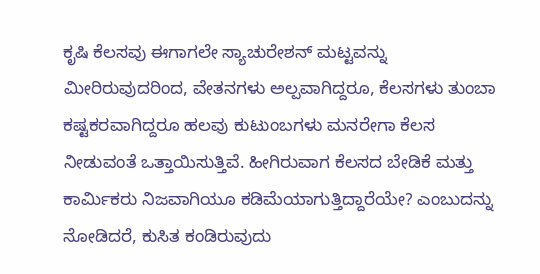ಕೃಷಿ ಕೆಲಸವು ಈಗಾಗಲೇ ಸ್ಯಾಚುರೇಶನ್ ಮಟ್ಟವನ್ನು ಮೀರಿರುವುದರಿಂದ, ವೇತನಗಳು ಅಲ್ಪವಾಗಿದ್ದರೂ, ಕೆಲಸಗಳು ತುಂಬಾ ಕಷ್ಟಕರವಾಗಿದ್ದರೂ ಹಲವು ಕುಟುಂಬಗಳು ಮನರೇಗಾ ಕೆಲಸ ನೀಡುವಂತೆ ಒತ್ತಾಯಿಸುತ್ತಿವೆ. ಹೀಗಿರುವಾಗ ಕೆಲಸದ ಬೇಡಿಕೆ ಮತ್ತು ಕಾರ್ಮಿಕರು ನಿಜವಾಗಿಯೂ ಕಡಿಮೆಯಾಗುತ್ತಿದ್ದಾರೆಯೇ? ಎಂಬುದನ್ನು ನೋಡಿದರೆ, ಕುಸಿತ ಕಂಡಿರುವುದು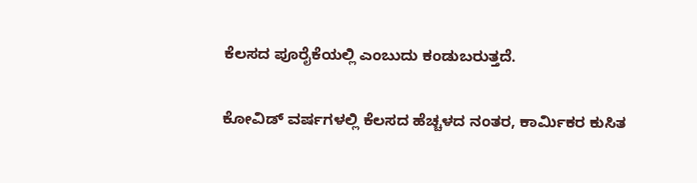ಕೆಲಸದ ಪೂರೈಕೆಯಲ್ಲಿ ಎಂಬುದು ಕಂಡುಬರುತ್ತದೆ.

ಕೋವಿಡ್ ವರ್ಷಗಳಲ್ಲಿ ಕೆಲಸದ ಹೆಚ್ಚಳದ ನಂತರ, ಕಾರ್ಮಿಕರ ಕುಸಿತ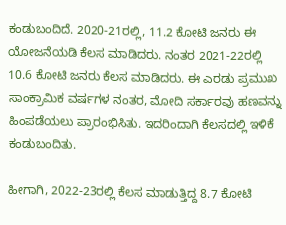ಕಂಡುಬಂದಿದೆ. 2020-21ರಲ್ಲಿ, 11.2 ಕೋಟಿ ಜನರು ಈ ಯೋಜನೆಯಡಿ ಕೆಲಸ ಮಾಡಿದರು. ನಂತರ 2021-22ರಲ್ಲಿ 10.6 ಕೋಟಿ ಜನರು ಕೆಲಸ ಮಾಡಿದರು. ಈ ಎರಡು ಪ್ರಮುಖ ಸಾಂಕ್ರಾಮಿಕ ವರ್ಷಗಳ ನಂತರ, ಮೋದಿ ಸರ್ಕಾರವು ಹಣವನ್ನು ಹಿಂಪಡೆಯಲು ಪ್ರಾರಂಭಿಸಿತು. ಇದರಿಂದಾಗಿ ಕೆಲಸದಲ್ಲಿ ಇಳಿಕೆ ಕಂಡುಬಂದಿತು.

ಹೀಗಾಗಿ, 2022-23ರಲ್ಲಿ ಕೆಲಸ ಮಾಡುತ್ತಿದ್ದ 8.7 ಕೋಟಿ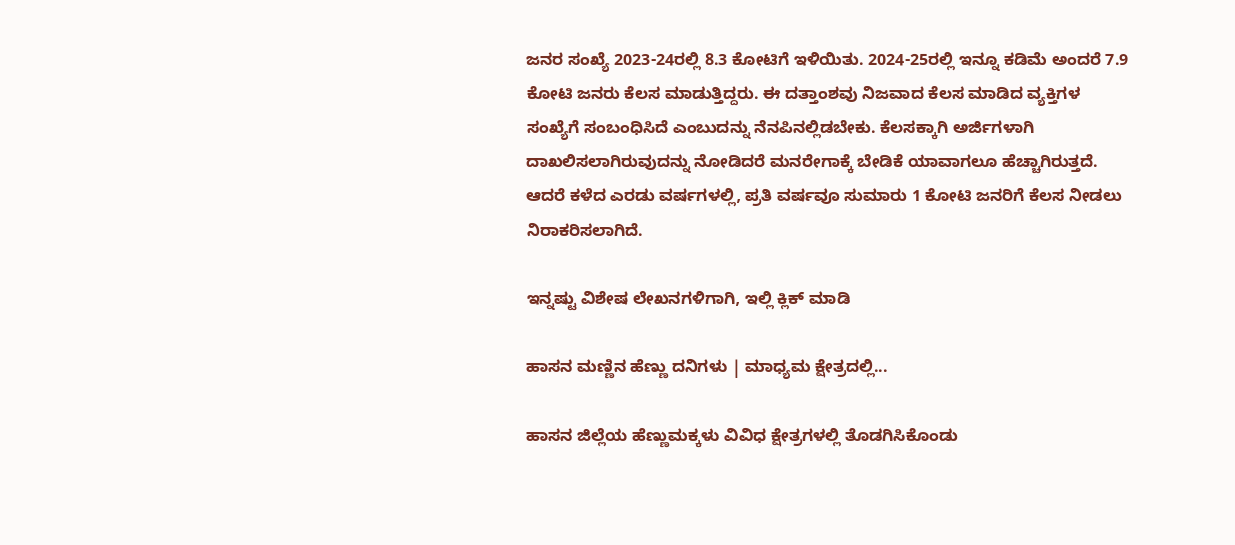ಜನರ ಸಂಖ್ಯೆ 2023-24ರಲ್ಲಿ 8.3 ಕೋಟಿಗೆ ಇಳಿಯಿತು. 2024-25ರಲ್ಲಿ ಇನ್ನೂ ಕಡಿಮೆ ಅಂದರೆ 7.9 ಕೋಟಿ ಜನರು ಕೆಲಸ ಮಾಡುತ್ತಿದ್ದರು. ಈ ದತ್ತಾಂಶವು ನಿಜವಾದ ಕೆಲಸ ಮಾಡಿದ ವ್ಯಕ್ತಿಗಳ ಸಂಖ್ಯೆಗೆ ಸಂಬಂಧಿಸಿದೆ ಎಂಬುದನ್ನು ನೆನಪಿನಲ್ಲಿಡಬೇಕು. ಕೆಲಸಕ್ಕಾಗಿ ಅರ್ಜಿಗಳಾಗಿ ದಾಖಲಿಸಲಾಗಿರುವುದನ್ನು ನೋಡಿದರೆ ಮನರೇಗಾಕ್ಕೆ ಬೇಡಿಕೆ ಯಾವಾಗಲೂ ಹೆಚ್ಚಾಗಿರುತ್ತದೆ. ಆದರೆ ಕಳೆದ ಎರಡು ವರ್ಷಗಳಲ್ಲಿ, ಪ್ರತಿ ವರ್ಷವೂ ಸುಮಾರು 1 ಕೋಟಿ ಜನರಿಗೆ ಕೆಲಸ ನೀಡಲು ನಿರಾಕರಿಸಲಾಗಿದೆ.

ಇನ್ನಷ್ಟು ವಿಶೇಷ ಲೇಖನಗಳಿಗಾಗಿ, ಇಲ್ಲಿ ಕ್ಲಿಕ್ ಮಾಡಿ

ಹಾಸನ ಮಣ್ಣಿನ ಹೆಣ್ಣು ದನಿಗಳು | ಮಾಧ್ಯಮ ಕ್ಷೇತ್ರದಲ್ಲಿ...

ಹಾಸನ ಜಿಲ್ಲೆಯ ಹೆಣ್ಣುಮಕ್ಕಳು ವಿವಿಧ ಕ್ಷೇತ್ರಗಳಲ್ಲಿ ತೊಡಗಿಸಿಕೊಂಡು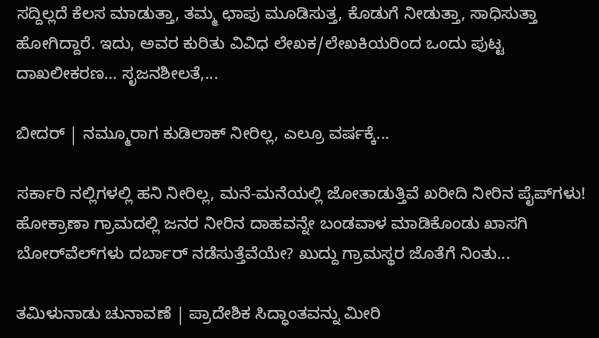ಸದ್ದಿಲ್ಲದೆ ಕೆಲಸ ಮಾಡುತ್ತಾ, ತಮ್ಮ ಛಾಪು ಮೂಡಿಸುತ್ತ, ಕೊಡುಗೆ ನೀಡುತ್ತಾ, ಸಾಧಿಸುತ್ತಾ ಹೋಗಿದ್ದಾರೆ. ಇದು, ಅವರ ಕುರಿತು ವಿವಿಧ ಲೇಖಕ/ಲೇಖಕಿಯರಿಂದ ಒಂದು ಪುಟ್ಟ ದಾಖಲೀಕರಣ… ಸೃಜನಶೀಲತೆ,...

ಬೀದರ್ | ನಮ್ಮೂರಾಗ ಕುಡಿಲಾಕ್ ನೀರಿಲ್ಲ, ಎಲ್ರೂ ವರ್ಷಕ್ಕೆ...

ಸರ್ಕಾರಿ ನಲ್ಲಿಗಳಲ್ಲಿ ಹನಿ ನೀರಿಲ್ಲ, ಮನೆ-ಮನೆಯಲ್ಲಿ ಜೋತಾಡುತ್ತಿವೆ ಖರೀದಿ ನೀರಿನ ಪೈಪ್‌ಗಳು! ಹೋಕ್ರಾಣಾ ಗ್ರಾಮದಲ್ಲಿ ಜನರ ನೀರಿನ ದಾಹವನ್ನೇ ಬಂಡವಾಳ ಮಾಡಿಕೊಂಡು ಖಾಸಗಿ ಬೋರ್‌ವೆಲ್‌ಗಳು ದರ್ಬಾರ್‌ ನಡೆಸುತ್ತೆವೆಯೇ? ಖುದ್ದು ಗ್ರಾಮಸ್ಥರ ಜೊತೆಗೆ ನಿಂತು...

ತಮಿಳುನಾಡು ಚುನಾವಣೆ | ಪ್ರಾದೇಶಿಕ ಸಿದ್ಧಾಂತವನ್ನು ಮೀರಿ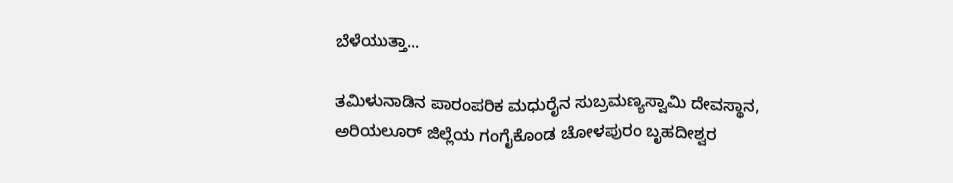ಬೆಳೆಯುತ್ತಾ...

ತಮಿಳುನಾಡಿನ ಪಾರಂಪರಿಕ ಮಧುರೈನ ಸುಬ್ರಮಣ್ಯಸ್ವಾಮಿ ದೇವಸ್ಥಾನ, ಅರಿಯಲೂರ್ ಜಿಲ್ಲೆಯ ಗಂಗೈಕೊಂಡ ಚೋಳಪುರಂ ಬೃಹದೀಶ್ವರ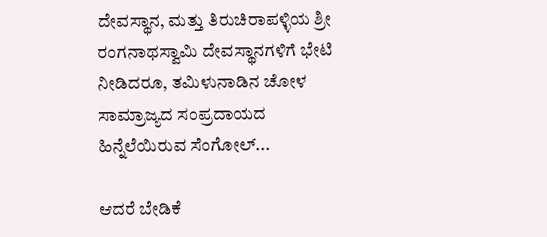ದೇವಸ್ಥಾನ, ಮತ್ತು ತಿರುಚಿರಾಪಳ್ಳಿಯ ಶ್ರೀ ರಂಗನಾಥಸ್ವಾಮಿ ದೇವಸ್ಥಾನಗಳಿಗೆ ಭೇಟಿ ನೀಡಿದರೂ, ತಮಿಳುನಾಡಿನ ಚೋಳ ಸಾಮ್ರಾಜ್ಯದ ಸಂಪ್ರದಾಯದ ಹಿನ್ನೆಲೆಯಿರುವ ಸೆಂಗೋಲ್...

ಆದರೆ ಬೇಡಿಕೆ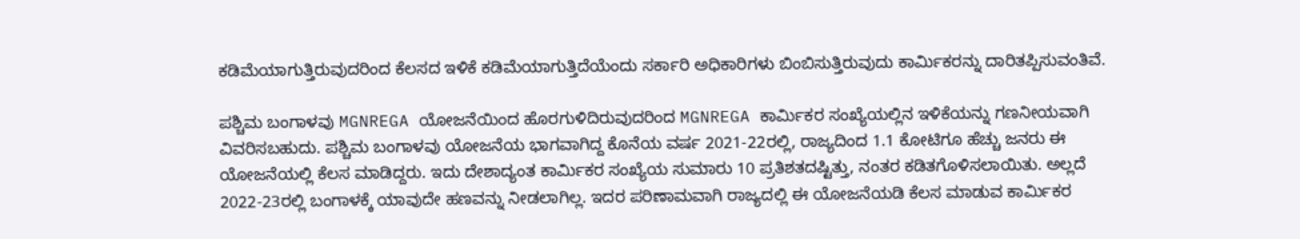ಕಡಿಮೆಯಾಗುತ್ತಿರುವುದರಿಂದ ಕೆಲಸದ ಇಳಿಕೆ ಕಡಿಮೆಯಾಗುತ್ತಿದೆಯೆಂದು ಸರ್ಕಾರಿ ಅಧಿಕಾರಿಗಳು ಬಿಂಬಿಸುತ್ತಿರುವುದು ಕಾರ್ಮಿಕರನ್ನು ದಾರಿತಪ್ಪಿಸುವಂತಿವೆ.

ಪಶ್ಚಿಮ ಬಂಗಾಳವು MGNREGA ಯೋಜನೆಯಿಂದ ಹೊರಗುಳಿದಿರುವುದರಿಂದ MGNREGA ಕಾರ್ಮಿಕರ ಸಂಖ್ಯೆಯಲ್ಲಿನ ಇಳಿಕೆಯನ್ನು ಗಣನೀಯವಾಗಿ ವಿವರಿಸಬಹುದು. ಪಶ್ಚಿಮ ಬಂಗಾಳವು ಯೋಜನೆಯ ಭಾಗವಾಗಿದ್ದ ಕೊನೆಯ ವರ್ಷ 2021-22ರಲ್ಲಿ, ರಾಜ್ಯದಿಂದ 1.1 ಕೋಟಿಗೂ ಹೆಚ್ಚು ಜನರು ಈ ಯೋಜನೆಯಲ್ಲಿ ಕೆಲಸ ಮಾಡಿದ್ದರು. ಇದು ದೇಶಾದ್ಯಂತ ಕಾರ್ಮಿಕರ ಸಂಖ್ಯೆಯ ಸುಮಾರು 10 ಪ್ರತಿಶತದಷ್ಟಿತ್ತು, ನಂತರ ಕಡಿತಗೊಳಿಸಲಾಯಿತು. ಅಲ್ಲದೆ 2022-23ರಲ್ಲಿ ಬಂಗಾಳಕ್ಕೆ ಯಾವುದೇ ಹಣವನ್ನು ನೀಡಲಾಗಿಲ್ಲ. ಇದರ ಪರಿಣಾಮವಾಗಿ ರಾಜ್ಯದಲ್ಲಿ ಈ ಯೋಜನೆಯಡಿ ಕೆಲಸ ಮಾಡುವ ಕಾರ್ಮಿಕರ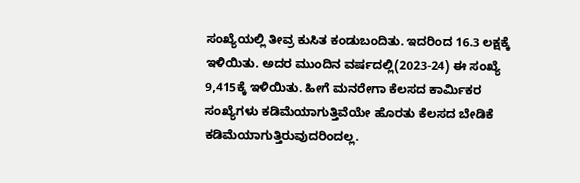ಸಂಖ್ಯೆಯಲ್ಲಿ ತೀವ್ರ ಕುಸಿತ ಕಂಡುಬಂದಿತು. ಇದರಿಂದ 16.3 ಲಕ್ಷಕ್ಕೆ ಇಳಿಯಿತು. ಅದರ ಮುಂದಿನ ವರ್ಷದಲ್ಲಿ(2023-24) ಈ ಸಂಖ್ಯೆ 9,415ಕ್ಕೆ ಇಳಿಯಿತು. ಹೀಗೆ ಮನರೇಗಾ ಕೆಲಸದ ಕಾರ್ಮಿಕರ ಸಂಖ್ಯೆಗಳು ಕಡಿಮೆಯಾಗುತ್ತಿವೆಯೇ ಹೊರತು ಕೆಲಸದ ಬೇಡಿಕೆ ಕಡಿಮೆಯಾಗುತ್ತಿರುವುದರಿಂದಲ್ಲ.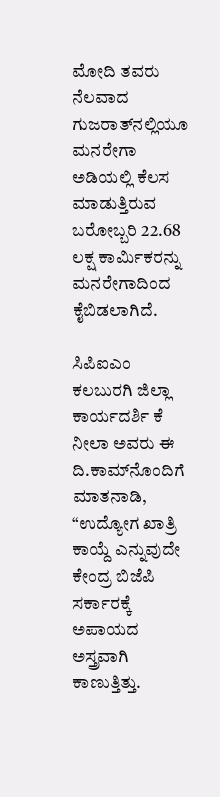ಮೋದಿ ತವರು ನೆಲವಾದ ಗುಜರಾತ್‌ನಲ್ಲಿಯೂ ಮನರೇಗಾ ಅಡಿಯಲ್ಲಿ ಕೆಲಸ ಮಾಡುತ್ತಿರುವ ಬರೋಬ್ಬರಿ 22.68 ಲಕ್ಷ ಕಾರ್ಮಿಕರನ್ನು ಮನರೇಗಾದಿಂದ ಕೈಬಿಡಲಾಗಿದೆ.

ಸಿಪಿಐಎಂ ಕಲಬುರಗಿ ಜಿಲ್ಲಾ ಕಾರ್ಯದರ್ಶಿ ಕೆ ನೀಲಾ ಅವರು ಈ ದಿ.ಕಾಮ್‌ನೊಂದಿಗೆ ಮಾತನಾಡಿ, “ಉದ್ಯೋಗ ಖಾತ್ರಿ ಕಾಯ್ದೆ ಎನ್ನುವುದೇ ಕೇಂದ್ರ ಬಿಜೆಪಿ ಸರ್ಕಾರಕ್ಕೆ ಅಪಾಯದ ಅಸ್ತ್ರವಾಗಿ ಕಾಣುತ್ತಿತ್ತು.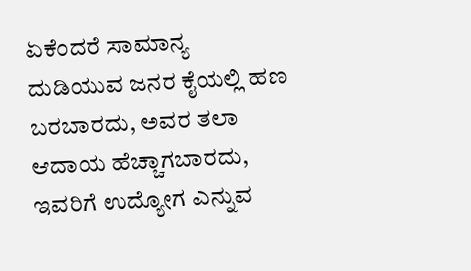ಏಕೆಂದರೆ ಸಾಮಾನ್ಯ ದುಡಿಯುವ ಜನರ ಕೈಯಲ್ಲಿ ಹಣ ಬರಬಾರದು, ಅವರ ತಲಾ ಆದಾಯ ಹೆಚ್ಚಾಗಬಾರದು, ಇವರಿಗೆ ಉದ್ಯೋಗ ಎನ್ನುವ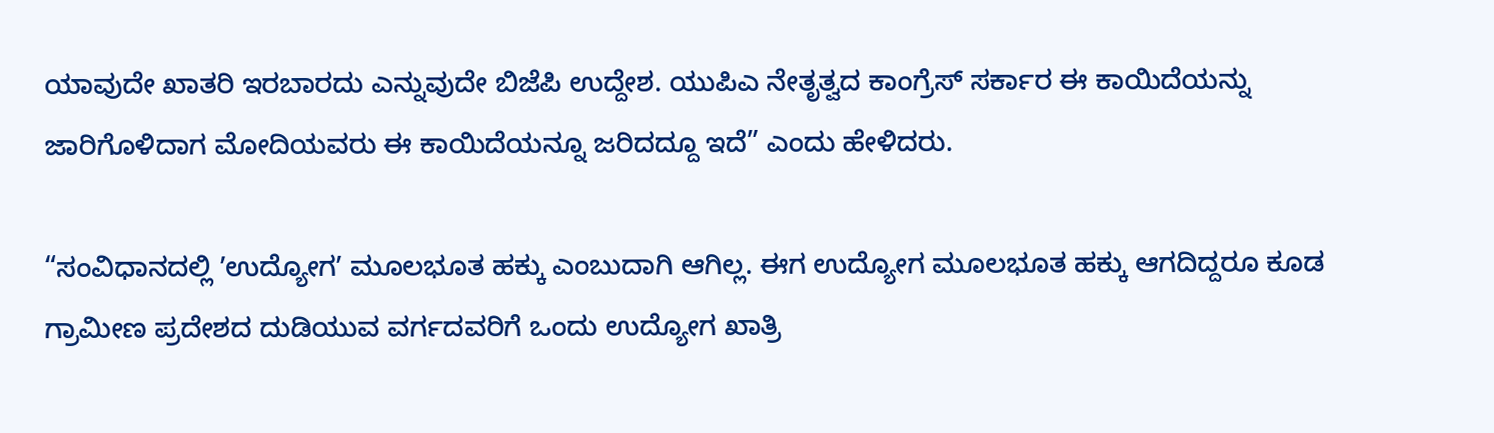ಯಾವುದೇ ಖಾತರಿ ಇರಬಾರದು ಎನ್ನುವುದೇ ಬಿಜೆಪಿ ಉದ್ದೇಶ. ಯುಪಿಎ ನೇತೃತ್ವದ ಕಾಂಗ್ರೆಸ್ ಸರ್ಕಾರ ಈ ಕಾಯಿದೆಯನ್ನು ಜಾರಿಗೊಳಿದಾಗ ಮೋದಿಯವರು ಈ ಕಾಯಿದೆಯನ್ನೂ ಜರಿದದ್ದೂ ಇದೆ” ಎಂದು ಹೇಳಿದರು.

“ಸಂವಿಧಾನದಲ್ಲಿ ʼಉದ್ಯೋಗʼ ಮೂಲಭೂತ ಹಕ್ಕು ಎಂಬುದಾಗಿ ಆಗಿಲ್ಲ. ಈಗ ಉದ್ಯೋಗ ಮೂಲಭೂತ ಹಕ್ಕು ಆಗದಿದ್ದರೂ ಕೂಡ ಗ್ರಾಮೀಣ ಪ್ರದೇಶದ ದುಡಿಯುವ ವರ್ಗದವರಿಗೆ ಒಂದು ಉದ್ಯೋಗ ಖಾತ್ರಿ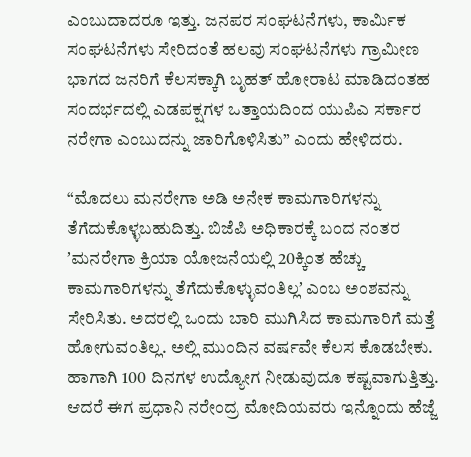ಎಂಬುದಾದರೂ ಇತ್ತು. ಜನಪರ ಸಂಘಟನೆಗಳು, ಕಾರ್ಮಿಕ ಸಂಘಟನೆಗಳು ಸೇರಿದಂತೆ ಹಲವು ಸಂಘಟನೆಗಳು ಗ್ರಾಮೀಣ ಭಾಗದ ಜನರಿಗೆ ಕೆಲಸಕ್ಕಾಗಿ ಬೃಹತ್‌ ಹೋರಾಟ ಮಾಡಿದಂತಹ ಸಂದರ್ಭದಲ್ಲಿ ಎಡಪಕ್ಷಗಳ ಒತ್ತಾಯದಿಂದ ಯುಪಿಎ ಸರ್ಕಾರ ನರೇಗಾ ಎಂಬುದನ್ನು ಜಾರಿಗೊಳಿಸಿತು” ಎಂದು ಹೇಳಿದರು.

“ಮೊದಲು ಮನರೇಗಾ ಅಡಿ ಅನೇಕ ಕಾಮಗಾರಿಗಳನ್ನು ತೆಗೆದುಕೊಳ್ಳಬಹುದಿತ್ತು. ಬಿಜೆಪಿ ಅಧಿಕಾರಕ್ಕೆ ಬಂದ ನಂತರ ʼಮನರೇಗಾ ಕ್ರಿಯಾ ಯೋಜನೆಯಲ್ಲಿ 20ಕ್ಕಿಂತ ಹೆಚ್ಚು ಕಾಮಗಾರಿಗಳನ್ನು ತೆಗೆದುಕೊಳ್ಳುವಂತಿಲ್ಲʼ ಎಂಬ ಅಂಶವನ್ನು ಸೇರಿಸಿತು. ಅದರಲ್ಲಿ ಒಂದು ಬಾರಿ ಮುಗಿಸಿದ ಕಾಮಗಾರಿಗೆ ಮತ್ತೆ ಹೋಗುವಂತಿಲ್ಲ. ಅಲ್ಲಿ ಮುಂದಿನ ವರ್ಷವೇ ಕೆಲಸ ಕೊಡಬೇಕು. ಹಾಗಾಗಿ 100 ದಿನಗಳ ಉದ್ಯೋಗ ನೀಡುವುದೂ ಕಷ್ಟವಾಗುತ್ತಿತ್ತು. ಆದರೆ ಈಗ ಪ್ರಧಾನಿ ನರೇಂದ್ರ ಮೋದಿಯವರು ಇನ್ನೊಂದು ಹೆಜ್ಜೆ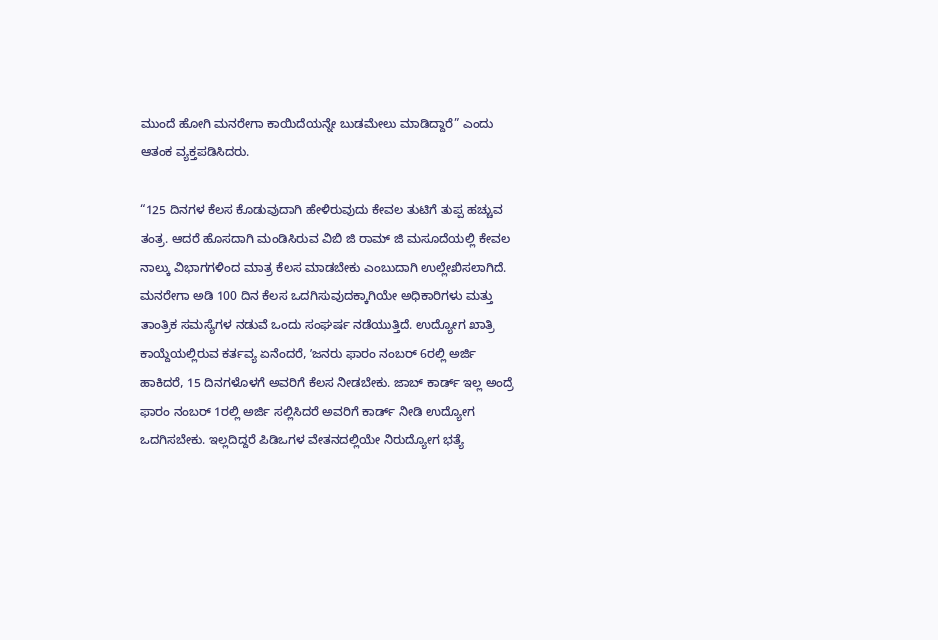ಮುಂದೆ ಹೋಗಿ ಮನರೇಗಾ ಕಾಯಿದೆಯನ್ನೇ ಬುಡಮೇಲು ಮಾಡಿದ್ದಾರೆ” ಎಂದು ಆತಂಕ ವ್ಯಕ್ತಪಡಿಸಿದರು.

“125 ದಿನಗಳ ಕೆಲಸ ಕೊಡುವುದಾಗಿ ಹೇಳಿರುವುದು ಕೇವಲ ತುಟಿಗೆ ತುಪ್ಪ ಹಚ್ಚುವ ತಂತ್ರ. ಆದರೆ ಹೊಸದಾಗಿ ಮಂಡಿಸಿರುವ ವಿಬಿ ಜಿ ರಾಮ್‌ ಜಿ ಮಸೂದೆಯಲ್ಲಿ ಕೇವಲ ನಾಲ್ಕು ವಿಭಾಗಗಳಿಂದ ಮಾತ್ರ ಕೆಲಸ ಮಾಡಬೇಕು ಎಂಬುದಾಗಿ ಉಲ್ಲೇಖಿಸಲಾಗಿದೆ. ಮನರೇಗಾ ಅಡಿ 100 ದಿನ ಕೆಲಸ ಒದಗಿಸುವುದಕ್ಕಾಗಿಯೇ ಅಧಿಕಾರಿಗಳು ಮತ್ತು ತಾಂತ್ರಿಕ ಸಮಸ್ಯೆಗಳ ನಡುವೆ ಒಂದು ಸಂಘರ್ಷ ನಡೆಯುತ್ತಿದೆ. ಉದ್ಯೋಗ ಖಾತ್ರಿ ಕಾಯ್ದೆಯಲ್ಲಿರುವ ಕರ್ತವ್ಯ ಏನೆಂದರೆ, ʼಜನರು ಫಾರಂ ನಂಬರ್‌ 6ರಲ್ಲಿ ಅರ್ಜಿ ಹಾಕಿದರೆ, 15 ದಿನಗಳೊಳಗೆ ಅವರಿಗೆ ಕೆಲಸ ನೀಡಬೇಕು. ಜಾಬ್‌ ಕಾರ್ಡ್‌ ಇಲ್ಲ ಅಂದ್ರೆ ಫಾರಂ ನಂಬರ್‌ 1ರಲ್ಲಿ ಅರ್ಜಿ ಸಲ್ಲಿಸಿದರೆ ಅವರಿಗೆ ಕಾರ್ಡ್‌ ನೀಡಿ ಉದ್ಯೋಗ ಒದಗಿಸಬೇಕು. ಇಲ್ಲದಿದ್ದರೆ ಪಿಡಿಒಗಳ ವೇತನದಲ್ಲಿಯೇ ನಿರುದ್ಯೋಗ ಭತ್ಯೆ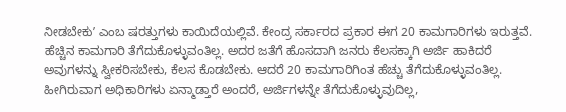ನೀಡಬೇಕುʼ ಎಂಬ ಷರತ್ತುಗಳು ಕಾಯಿದೆಯಲ್ಲಿವೆ. ಕೇಂದ್ರ ಸರ್ಕಾರದ ಪ್ರಕಾರ ಈಗ 20 ಕಾಮಗಾರಿಗಳು ಇರುತ್ತವೆ. ಹೆಚ್ಚಿನ ಕಾಮಗಾರಿ ತೆಗೆದುಕೊಳ್ಳುವಂತಿಲ್ಲ. ಅದರ ಜತೆಗೆ ಹೊಸದಾಗಿ ಜನರು ಕೆಲಸಕ್ಕಾಗಿ ಅರ್ಜಿ ಹಾಕಿದರೆ ಅವುಗಳನ್ನು ಸ್ವೀಕರಿಸಬೇಕು, ಕೆಲಸ ಕೊಡಬೇಕು. ಆದರೆ 20 ಕಾಮಗಾರಿಗಿಂತ ಹೆಚ್ಚು ತೆಗೆದುಕೊಳ್ಳುವಂತಿಲ್ಲ. ಹೀಗಿರುವಾಗ ಅಧಿಕಾರಿಗಳು ಏನ್ಮಾಡ್ತಾರೆ ಅಂದರೆ, ಅರ್ಜಿಗಳನ್ನೇ ತೆಗೆದುಕೊಳ್ಳುವುದಿಲ್ಲ,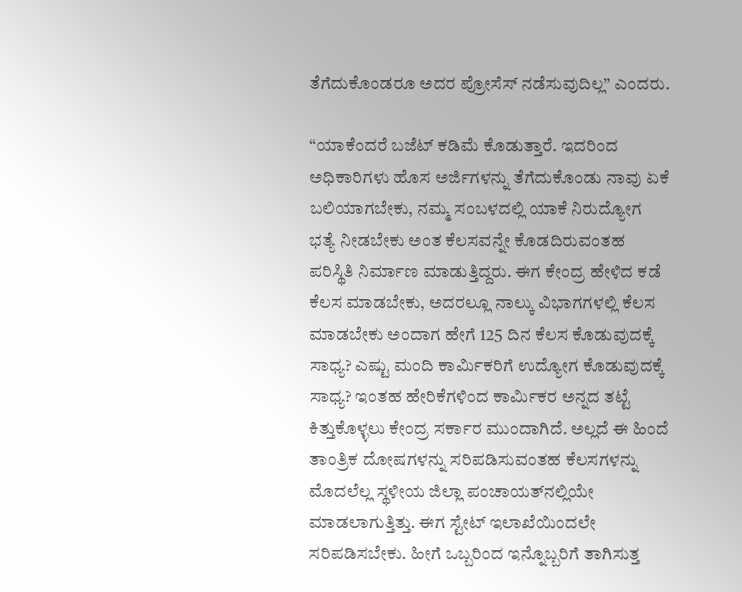ತೆಗೆದುಕೊಂಡರೂ ಅದರ ಪ್ರೋಸೆಸ್‌ ನಡೆಸುವುದಿಲ್ಲ” ಎಂದರು.

“ಯಾಕೆಂದರೆ ಬಜೆಟ್‌ ಕಡಿಮೆ ಕೊಡುತ್ತಾರೆ. ಇದರಿಂದ ಅಧಿಕಾರಿಗಳು ಹೊಸ ಅರ್ಜಿಗಳನ್ನು ತೆಗೆದುಕೊಂಡು ನಾವು ಏಕೆ ಬಲಿಯಾಗಬೇಕು, ನಮ್ಮ ಸಂಬಳದಲ್ಲಿ ಯಾಕೆ ನಿರುದ್ಯೋಗ ಭತ್ಯೆ ನೀಡಬೇಕು ಅಂತ ಕೆಲಸವನ್ನೇ ಕೊಡದಿರುವಂತಹ ಪರಿಸ್ಥಿತಿ ನಿರ್ಮಾಣ ಮಾಡುತ್ತಿದ್ದರು. ಈಗ ಕೇಂದ್ರ ಹೇಳಿದ ಕಡೆ ಕೆಲಸ ಮಾಡಬೇಕು, ಅದರಲ್ಲೂ ನಾಲ್ಕು ವಿಭಾಗಗಳಲ್ಲಿ ಕೆಲಸ ಮಾಡಬೇಕು ಅಂದಾಗ ಹೇಗೆ 125 ದಿನ ಕೆಲಸ ಕೊಡುವುದಕ್ಕೆ ಸಾಧ್ಯ? ಎಷ್ಟು ಮಂದಿ ಕಾರ್ಮಿಕರಿಗೆ ಉದ್ಯೋಗ ಕೊಡುವುದಕ್ಕೆ ಸಾಧ್ಯ? ಇಂತಹ ಹೇರಿಕೆಗಳಿಂದ ಕಾರ್ಮಿಕರ ಅನ್ನದ ತಟ್ಟೆ ಕಿತ್ತುಕೊಳ್ಳಲು ಕೇಂದ್ರ ಸರ್ಕಾರ ಮುಂದಾಗಿದೆ. ಅಲ್ಲದೆ ಈ ಹಿಂದೆ ತಾಂತ್ರಿಕ ದೋಷಗಳನ್ನು ಸರಿಪಡಿಸುವಂತಹ ಕೆಲಸಗಳನ್ನು ಮೊದಲೆಲ್ಲ ಸ್ಥಳೀಯ ಜಿಲ್ಲಾ ಪಂಚಾಯತ್‌ನಲ್ಲಿಯೇ ಮಾಡಲಾಗುತ್ತಿತ್ತು. ಈಗ ಸ್ಟೇಟ್‌ ಇಲಾಖೆಯಿಂದಲೇ ಸರಿಪಡಿಸಬೇಕು. ಹೀಗೆ ಒಬ್ಬರಿಂದ ಇನ್ನೊಬ್ಬರಿಗೆ ತಾಗಿಸುತ್ತ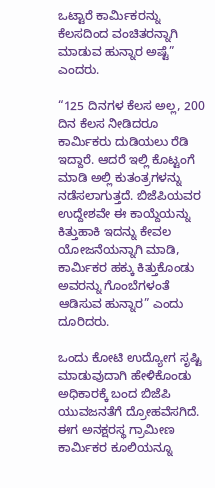ಒಟ್ಟಾರೆ ಕಾರ್ಮಿಕರನ್ನು ಕೆಲಸದಿಂದ ವಂಚಿತರನ್ನಾಗಿ ಮಾಡುವ ಹುನ್ನಾರ ಅಷ್ಟೆ” ಎಂದರು.

“125 ದಿನಗಳ ಕೆಲಸ ಅಲ್ಲ, 200 ದಿನ ಕೆಲಸ ನೀಡಿದರೂ ಕಾರ್ಮಿಕರು ದುಡಿಯಲು ರೆಡಿ ಇದ್ದಾರೆ. ಆದರೆ ಇಲ್ಲಿ ಕೊಟ್ಟಂಗೆ ಮಾಡಿ ಅಲ್ಲಿ ಕುತಂತ್ರಗಳನ್ನು ನಡೆಸಲಾಗುತ್ತದೆ. ಬಿಜೆಪಿಯವರ ಉದ್ದೇಶವೇ ಈ ಕಾಯ್ದೆಯನ್ನು ಕಿತ್ತುಹಾಕಿ ಇದನ್ನು ಕೇವಲ ಯೋಜನೆಯನ್ನಾಗಿ ಮಾಡಿ, ಕಾರ್ಮಿಕರ ಹಕ್ಕು ಕಿತ್ತುಕೊಂಡು ಅವರನ್ನು ಗೊಂಬೆಗಳಂತೆ ಆಡಿಸುವ ಹುನ್ನಾರ” ಎಂದು ದೂರಿದರು.

ಒಂದು ಕೋಟಿ ಉದ್ಯೋಗ ಸೃಷ್ಟಿ ಮಾಡುವುದಾಗಿ ಹೇಳಿಕೊಂಡು ಅಧಿಕಾರಕ್ಕೆ ಬಂದ ಬಿಜೆಪಿ ಯುವಜನತೆಗೆ ದ್ರೋಹವೆಸಗಿದೆ. ಈಗ ಅನಕ್ಷರಸ್ಥ ಗ್ರಾಮೀಣ ಕಾರ್ಮಿಕರ ಕೂಲಿಯನ್ನೂ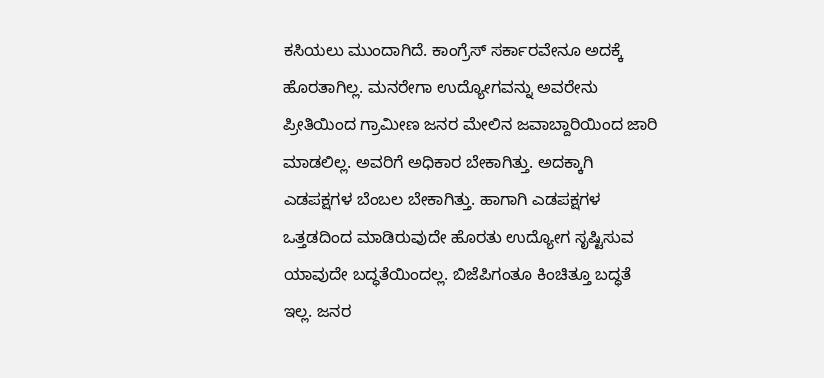ಕಸಿಯಲು ಮುಂದಾಗಿದೆ. ಕಾಂಗ್ರೆಸ್‌ ಸರ್ಕಾರವೇನೂ ಅದಕ್ಕೆ ಹೊರತಾಗಿಲ್ಲ. ಮನರೇಗಾ ಉದ್ಯೋಗವನ್ನು ಅವರೇನು ಪ್ರೀತಿಯಿಂದ ಗ್ರಾಮೀಣ ಜನರ ಮೇಲಿನ ಜವಾಬ್ದಾರಿಯಿಂದ ಜಾರಿ ಮಾಡಲಿಲ್ಲ. ಅವರಿಗೆ ಅಧಿಕಾರ ಬೇಕಾಗಿತ್ತು. ಅದಕ್ಕಾಗಿ ಎಡಪಕ್ಷಗಳ ಬೆಂಬಲ ಬೇಕಾಗಿತ್ತು. ಹಾಗಾಗಿ ಎಡಪಕ್ಷಗಳ ಒತ್ತಡದಿಂದ ಮಾಡಿರುವುದೇ ಹೊರತು ಉದ್ಯೋಗ ಸೃಷ್ಟಿಸುವ ಯಾವುದೇ ಬದ್ಧತೆಯಿಂದಲ್ಲ. ಬಿಜೆಪಿಗಂತೂ ಕಿಂಚಿತ್ತೂ ಬದ್ಧತೆ ಇಲ್ಲ. ಜನರ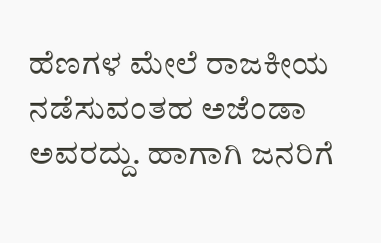ಹೆಣಗಳ ಮೇಲೆ ರಾಜಕೀಯ ನಡೆಸುವಂತಹ ಅಜೆಂಡಾ ಅವರದ್ದು. ಹಾಗಾಗಿ ಜನರಿಗೆ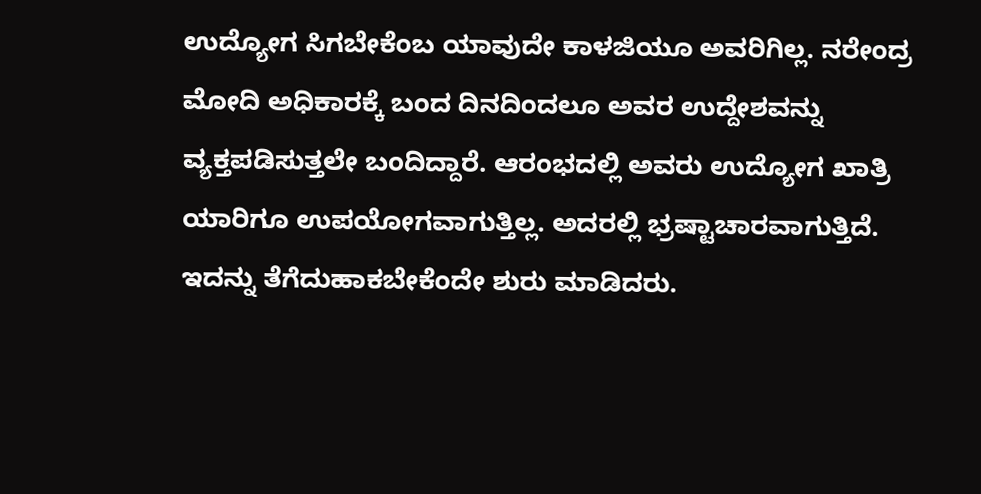ಉದ್ಯೋಗ ಸಿಗಬೇಕೆಂಬ ಯಾವುದೇ ಕಾಳಜಿಯೂ ಅವರಿಗಿಲ್ಲ. ನರೇಂದ್ರ ಮೋದಿ ಅಧಿಕಾರಕ್ಕೆ ಬಂದ ದಿನದಿಂದಲೂ ಅವರ ಉದ್ದೇಶವನ್ನು ವ್ಯಕ್ತಪಡಿಸುತ್ತಲೇ ಬಂದಿದ್ದಾರೆ. ಆರಂಭದಲ್ಲಿ ಅವರು ಉದ್ಯೋಗ ಖಾತ್ರಿ ಯಾರಿಗೂ ಉಪಯೋಗವಾಗುತ್ತಿಲ್ಲ. ಅದರಲ್ಲಿ ಭ್ರಷ್ಟಾಚಾರವಾಗುತ್ತಿದೆ. ಇದನ್ನು ತೆಗೆದುಹಾಕಬೇಕೆಂದೇ ಶುರು ಮಾಡಿದರು.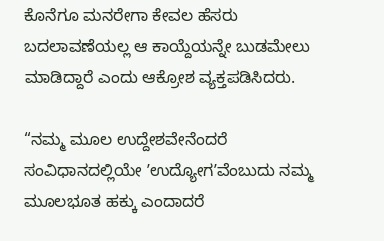ಕೊನೆಗೂ ಮನರೇಗಾ ಕೇವಲ ಹೆಸರು ಬದಲಾವಣೆಯಲ್ಲ ಆ ಕಾಯ್ದೆಯನ್ನೇ ಬುಡಮೇಲು ಮಾಡಿದ್ದಾರೆ ಎಂದು ಆಕ್ರೋಶ ವ್ಯಕ್ತಪಡಿಸಿದರು.

“ನಮ್ಮ ಮೂಲ ಉದ್ದೇಶವೇನೆಂದರೆ ಸಂವಿಧಾನದಲ್ಲಿಯೇ ʼಉದ್ಯೋಗʼವೆಂಬುದು ನಮ್ಮ ಮೂಲಭೂತ ಹಕ್ಕು ಎಂದಾದರೆ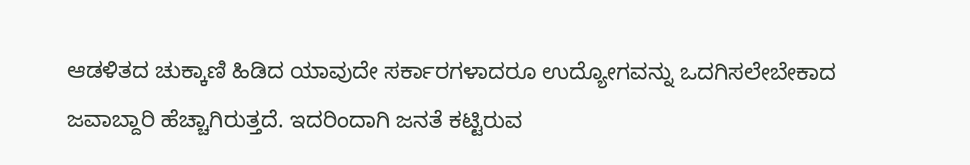ಆಡಳಿತದ ಚುಕ್ಕಾಣಿ ಹಿಡಿದ ಯಾವುದೇ ಸರ್ಕಾರಗಳಾದರೂ ಉದ್ಯೋಗವನ್ನು ಒದಗಿಸಲೇಬೇಕಾದ ಜವಾಬ್ದಾರಿ ಹೆಚ್ಚಾಗಿರುತ್ತದೆ. ಇದರಿಂದಾಗಿ ಜನತೆ ಕಟ್ಟಿರುವ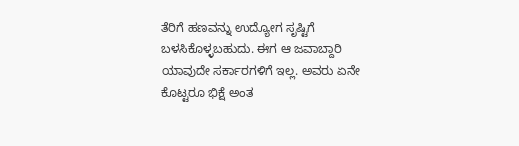ತೆರಿಗೆ ಹಣವನ್ನು ಉದ್ಯೋಗ ಸೃಷ್ಟಿಗೆ ಬಳಸಿಕೊಳ್ಳಬಹುದು. ಈಗ ಆ ಜವಾಬ್ದಾರಿ ಯಾವುದೇ ಸರ್ಕಾರಗಳಿಗೆ ಇಲ್ಲ. ಅವರು ಏನೇ ಕೊಟ್ಟರೂ ಭಿಕ್ಷೆ ಅಂತ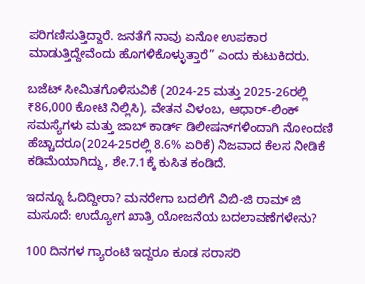ಪರಿಗಣಿಸುತ್ತಿದ್ದಾರೆ. ಜನತೆಗೆ ನಾವು ಏನೋ ಉಪಕಾರ ಮಾಡುತ್ತಿದ್ದೇವೆಂದು ಹೊಗಳಿಕೊಳ್ಳುತ್ತಾರೆ” ಎಂದು ಕುಟುಕಿದರು.

ಬಜೆಟ್ ಸೀಮಿತಗೊಳಿಸುವಿಕೆ (2024-25 ಮತ್ತು 2025-26ರಲ್ಲಿ ₹86,000 ಕೋಟಿ ನಿಲ್ಲಿಸಿ), ವೇತನ ವಿಳಂಬ, ಆಧಾರ್-ಲಿಂಕ್ ಸಮಸ್ಯೆಗಳು ಮತ್ತು ಜಾಬ್ ಕಾರ್ಡ್ ಡಿಲೀಷನ್‌ಗಳಿಂದಾಗಿ ನೋಂದಣಿ ಹೆಚ್ಚಾದರೂ(2024-25ರಲ್ಲಿ 8.6% ಏರಿಕೆ) ನಿಜವಾದ ಕೆಲಸ ನೀಡಿಕೆ ಕಡಿಮೆಯಾಗಿದ್ದು, ಶೇ.7.1ಕ್ಕೆ ಕುಸಿತ ಕಂಡಿದೆ.

ಇದನ್ನೂ ಓದಿದ್ದೀರಾ? ಮನರೇಗಾ ಬದಲಿಗೆ ವಿಬಿ-ಜಿ ರಾಮ್‌ ಜಿ ಮಸೂದೆ: ಉದ್ಯೋಗ ಖಾತ್ರಿ ಯೋಜನೆಯ ಬದಲಾವಣೆಗಳೇನು?

100 ದಿನಗಳ ಗ್ಯಾರಂಟಿ ಇದ್ದರೂ ಕೂಡ ಸರಾಸರಿ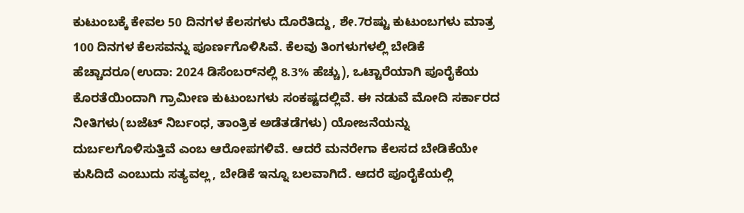ಕುಟುಂಬಕ್ಕೆ ಕೇವಲ 50 ದಿನಗಳ ಕೆಲಸಗಳು ದೊರೆತಿದ್ದು, ಶೇ.7ರಷ್ಟು ಕುಟುಂಬಗಳು ಮಾತ್ರ 100 ದಿನಗಳ ಕೆಲಸವನ್ನು ಪೂರ್ಣಗೊಳಿಸಿವೆ. ಕೆಲವು ತಿಂಗಳುಗಳಲ್ಲಿ ಬೇಡಿಕೆ ಹೆಚ್ಚಾದರೂ(ಉದಾ: 2024 ಡಿಸೆಂಬರ್‌ನಲ್ಲಿ 8.3% ಹೆಚ್ಚು), ಒಟ್ಟಾರೆಯಾಗಿ ಪೂರೈಕೆಯ ಕೊರತೆಯಿಂದಾಗಿ ಗ್ರಾಮೀಣ ಕುಟುಂಬಗಳು ಸಂಕಷ್ಟದಲ್ಲಿವೆ. ಈ ನಡುವೆ ಮೋದಿ ಸರ್ಕಾರದ ನೀತಿಗಳು(ಬಜೆಟ್ ನಿರ್ಬಂಧ, ತಾಂತ್ರಿಕ ಅಡೆತಡೆಗಳು) ಯೋಜನೆಯನ್ನು ದುರ್ಬಲಗೊಳಿಸುತ್ತಿವೆ ಎಂಬ ಆರೋಪಗಳಿವೆ. ಆದರೆ ಮನರೇಗಾ ಕೆಲಸದ ಬೇಡಿಕೆಯೇ ಕುಸಿದಿದೆ ಎಂಬುದು ಸತ್ಯವಲ್ಲ, ಬೇಡಿಕೆ ಇನ್ನೂ ಬಲವಾಗಿದೆ. ಆದರೆ ಪೂರೈಕೆಯಲ್ಲಿ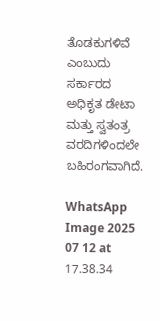ತೊಡಕುಗಳಿವೆ ಎಂಬುದು ಸರ್ಕಾರದ ಅಧಿಕೃತ ಡೇಟಾ ಮತ್ತು ಸ್ವತಂತ್ರ ವರದಿಗಳಿಂದಲೇ ಬಹಿರಂಗವಾಗಿದೆ.

WhatsApp Image 2025 07 12 at 17.38.34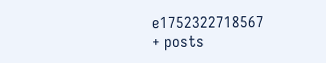e1752322718567
+ posts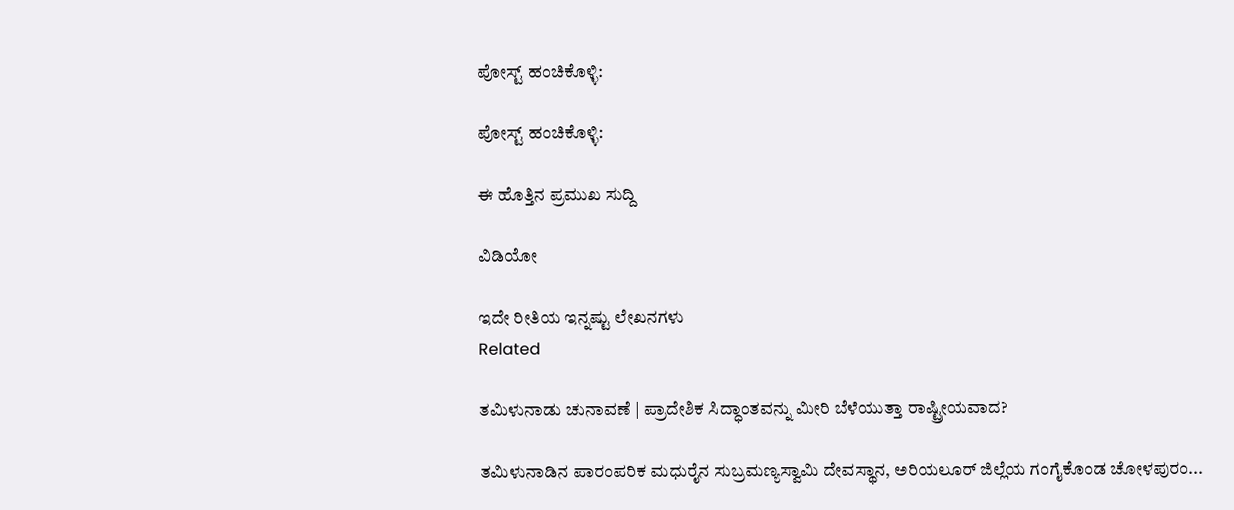ಪೋಸ್ಟ್ ಹಂಚಿಕೊಳ್ಳಿ:

ಪೋಸ್ಟ್ ಹಂಚಿಕೊಳ್ಳಿ:

ಈ ಹೊತ್ತಿನ ಪ್ರಮುಖ ಸುದ್ದಿ

ವಿಡಿಯೋ

ಇದೇ ರೀತಿಯ ಇನ್ನಷ್ಟು ಲೇಖನಗಳು
Related

ತಮಿಳುನಾಡು ಚುನಾವಣೆ | ಪ್ರಾದೇಶಿಕ ಸಿದ್ಧಾಂತವನ್ನು ಮೀರಿ ಬೆಳೆಯುತ್ತಾ ರಾಷ್ಟ್ರೀಯವಾದ?

ತಮಿಳುನಾಡಿನ ಪಾರಂಪರಿಕ ಮಧುರೈನ ಸುಬ್ರಮಣ್ಯಸ್ವಾಮಿ ದೇವಸ್ಥಾನ, ಅರಿಯಲೂರ್ ಜಿಲ್ಲೆಯ ಗಂಗೈಕೊಂಡ ಚೋಳಪುರಂ...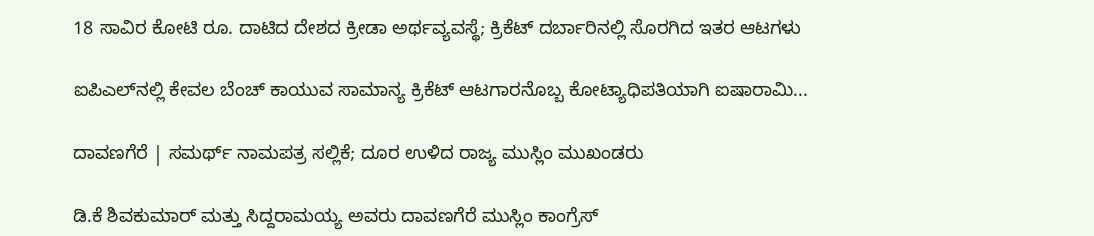18 ಸಾವಿರ ಕೋಟಿ ರೂ. ದಾಟಿದ ದೇಶದ ಕ್ರೀಡಾ ಅರ್ಥವ್ಯವಸ್ಥೆ; ಕ್ರಿಕೆಟ್ ದರ್ಬಾರಿನಲ್ಲಿ ಸೊರಗಿದ ಇತರ ಆಟಗಳು

ಐಪಿಎಲ್‌ನಲ್ಲಿ ಕೇವಲ ಬೆಂಚ್ ಕಾಯುವ ಸಾಮಾನ್ಯ ಕ್ರಿಕೆಟ್ ಆಟಗಾರನೊಬ್ಬ ಕೋಟ್ಯಾಧಿಪತಿಯಾಗಿ ಐಷಾರಾಮಿ...

ದಾವಣಗೆರೆ | ಸಮರ್ಥ್‌ ನಾಮಪತ್ರ ಸಲ್ಲಿಕೆ; ದೂರ ಉಳಿದ ರಾಜ್ಯ ಮುಸ್ಲಿಂ ಮುಖಂಡರು

ಡಿ.ಕೆ ಶಿವಕುಮಾರ್ ಮತ್ತು ಸಿದ್ದರಾಮಯ್ಯ ಅವರು ದಾವಣಗೆರೆ ಮುಸ್ಲಿಂ ಕಾಂಗ್ರೆಸ್‌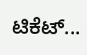ಟಿಕೆಟ್...